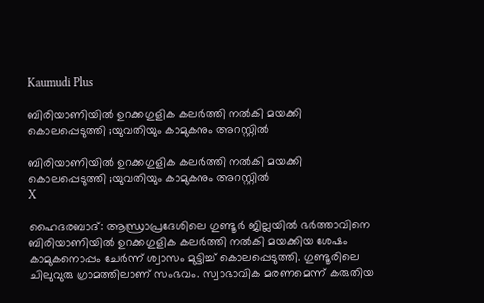Kaumudi Plus

ബിരിയാണിയില്‍ ഉറക്കഗുളിക കലര്‍ത്തി നല്‍കി മയക്കി കൊലപ്പെടുത്തി ;യുവതിയും കാമുകനും അറസ്റ്റില്‍

ബിരിയാണിയില്‍ ഉറക്കഗുളിക കലര്‍ത്തി നല്‍കി മയക്കി കൊലപ്പെടുത്തി ;യുവതിയും കാമുകനും അറസ്റ്റില്‍
X

ഹൈദരബാദ്: ആന്ധ്രാപ്രദേശിലെ ഗുണ്ടൂർ ജില്ലയിൽ ഭർത്താവിനെ ബിരിയാണിയിൽ ഉറക്കഗുളിക കലർത്തി നൽകി മയക്കിയ ശേഷം കാമുകനൊപ്പം ചേർന്ന് ശ്വാസം മുട്ടിച്ച് കൊലപ്പെടുത്തി. ഗുണ്ടൂരിലെ ചിലുവുരു ഗ്രാമത്തിലാണ് സംഭവം. സ്വാഭാവിക മരണമെന്ന് കരുതിയ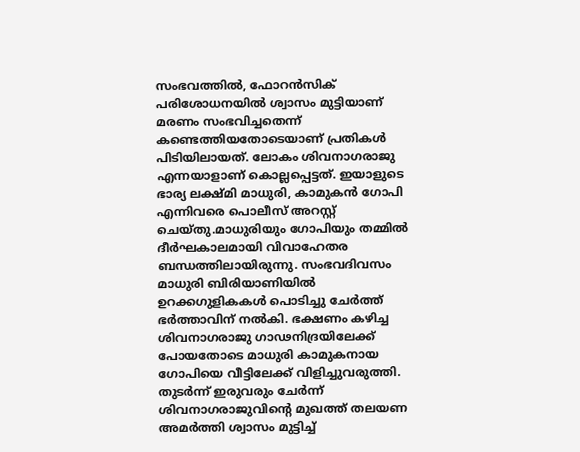സംഭവത്തിൽ, ഫോറൻസിക് പരിശോധനയിൽ ശ്വാസം മുട്ടിയാണ് മരണം സംഭവിച്ചതെന്ന് കണ്ടെത്തിയതോടെയാണ് പ്രതികൾ പിടിയിലായത്. ലോകം ശിവനാഗരാജു എന്നയാളാണ് കൊല്ലപ്പെട്ടത്. ഇയാളുടെ ഭാര്യ ലക്ഷ്മി മാധുരി, കാമുകൻ ഗോപി എന്നിവരെ പൊലീസ് അറസ്റ്റ് ചെയ്തു.മാധുരിയും ഗോപിയും തമ്മിൽ ദീർഘകാലമായി വിവാഹേതര ബന്ധത്തിലായിരുന്നു. സംഭവദിവസം മാധുരി ബിരിയാണിയിൽ ഉറക്കഗുളികകൾ പൊടിച്ചു ചേർത്ത് ഭർത്താവിന് നൽകി. ഭക്ഷണം കഴിച്ച ശിവനാഗരാജു ഗാഢനിദ്രയിലേക്ക് പോയതോടെ മാധുരി കാമുകനായ ഗോപിയെ വീട്ടിലേക്ക് വിളിച്ചുവരുത്തി. തുടർന്ന് ഇരുവരും ചേർന്ന് ശിവനാഗരാജുവിന്റെ മുഖത്ത് തലയണ അമർത്തി ശ്വാസം മുട്ടിച്ച്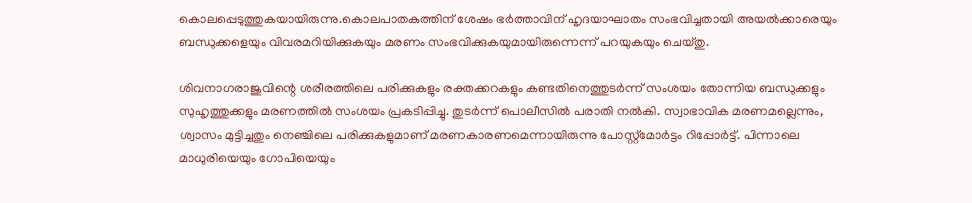കൊലപ്പെടുത്തുകയായിരുന്നു.കൊലപാതകത്തിന് ശേഷം ഭർത്താവിന് ഹൃദയാഘാതം സംഭവിച്ചതായി അയൽക്കാരെയും ബന്ധുക്കളെയും വിവരമറിയിക്കുകയും മരണം സംഭവിക്കുകയുമായിരുന്നെന്ന് പറയുകയും ചെയ്തു.

ശിവനാഗരാജുവിന്റെ ശരീരത്തിലെ പരിക്കുകളും രക്തക്കറകളും കണ്ടതിനെത്തുടർന്ന് സംശയം തോന്നിയ ബന്ധുക്കളും സുഹൃത്തുക്കളും മരണത്തിൽ സംശയം പ്രകടിപ്പിച്ചു. തുടർന്ന് പൊലീസിൽ പരാതി നൽകി. സ്വാഭാവിക മരണമല്ലെന്നും, ശ്വാസം മുട്ടിച്ചതും നെഞ്ചിലെ പരിക്കുകളുമാണ് മരണകാരണമെന്നായിരുന്നു പോസ്റ്റ്‌മോർട്ടം റിപ്പോർട്ട്. പിന്നാലെ മാധുരിയെയും ഗോപിയെയും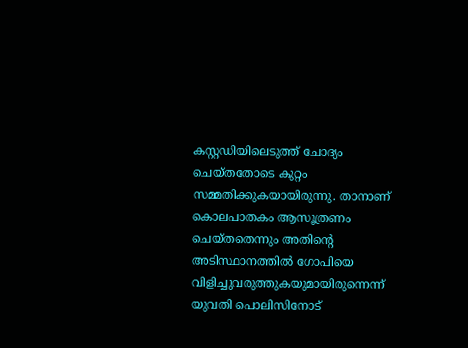കസ്റ്റഡിയിലെടുത്ത് ചോദ്യം ചെയ്തതോടെ കുറ്റം സമ്മതിക്കുകയായിരുന്നു. താനാണ് കൊലപാതകം ആസൂത്രണം ചെയ്തതെന്നും അതിന്റെ അടിസ്ഥാനത്തിൽ ഗോപിയെ വിളിച്ചുവരുത്തുകയുമായിരുന്നെന്ന് യുവതി പൊലിസിനോട്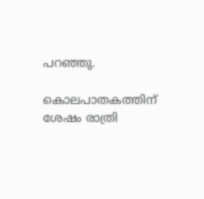പറഞ്ഞു.

കൊലപാതകത്തിന് ശേഷം രാത്രി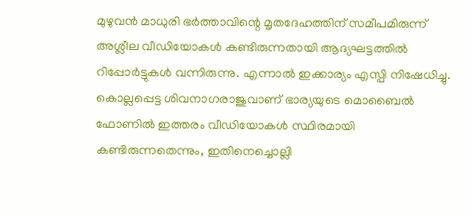മുഴുവൻ മാധുരി ഭർത്താവിന്റെ മൃതദേഹത്തിന് സമീപമിരുന്ന് അശ്ലീല വീഡിയോകൾ കണ്ടിരുന്നതായി ആദ്യഘട്ടത്തിൽ റിപ്പോർട്ടുകൾ വന്നിരുന്നു. എന്നാൽ ഇക്കാര്യം എസ്പി നിഷേധിച്ചു. കൊല്ലപ്പെട്ട ശിവനാഗരാജുവാണ് ഭാര്യയുടെ മൊബൈൽ ഫോണിൽ ഇത്തരം വീഡിയോകൾ സ്ഥിരമായി കണ്ടിരുന്നതെന്നും, ഇതിനെച്ചൊല്ലി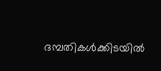ദമ്പതികൾക്കിടയിൽ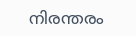നിരന്തരം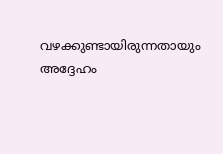വഴക്കുണ്ടായിരുന്നതായും അദ്ദേഹം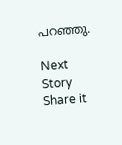പറഞ്ഞു.

Next Story
Share it